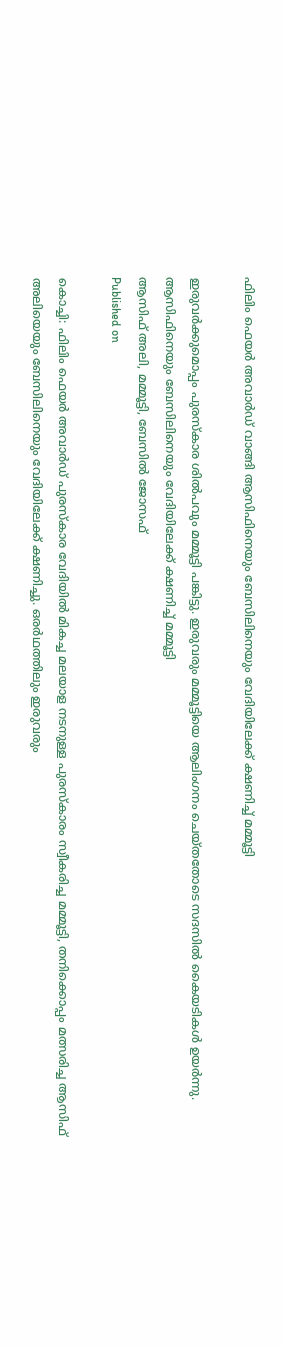ഫിലിം ഫെയർ അവാർഡ് വാങ്ങി ആസിഫിനെയും ബേസിലിനെയും വേദിയിലേക്ക് ക്ഷണിച്ച് മമ്മൂട്ടി

ഇരുവർക്കുമൊപ്പം പുരസ്കാര ശിൽപവും മമ്മൂട്ടി പങ്കിട്ടു. ഇരുവരും മമ്മൂട്ടിയെ ആലിംഗനം ചെയ്തതോടെ സദസിൽ കൈയടികൾ ഉയർന്നു.
ആസിഫിനെയും ബേസിലിനെയും വേദിയിലേക്ക് ക്ഷണിച്ച് മമ്മൂട്ടി
ആസിഫ് അലി, മമ്മൂട്ടി, ബേസിൽ ജോസഫ്
Published on

കൊച്ചി: ഫിലിം ഫെയർ അവാർഡ് പുരസ്കാര വേദിയിൽ മികച്ച മലയാള നടനുള്ള പുരസ്കാരം സ്വീകരിച്ച മമ്മൂട്ടി, ത‌നിക്കൊപ്പം മത്സരിച്ച ആസിഫ് അലിയെയും ബേസിലിനെയും വേദിയിലേക്ക് ക്ഷണിച്ചു. ഒരർഥത്തിലും ഇരുവരും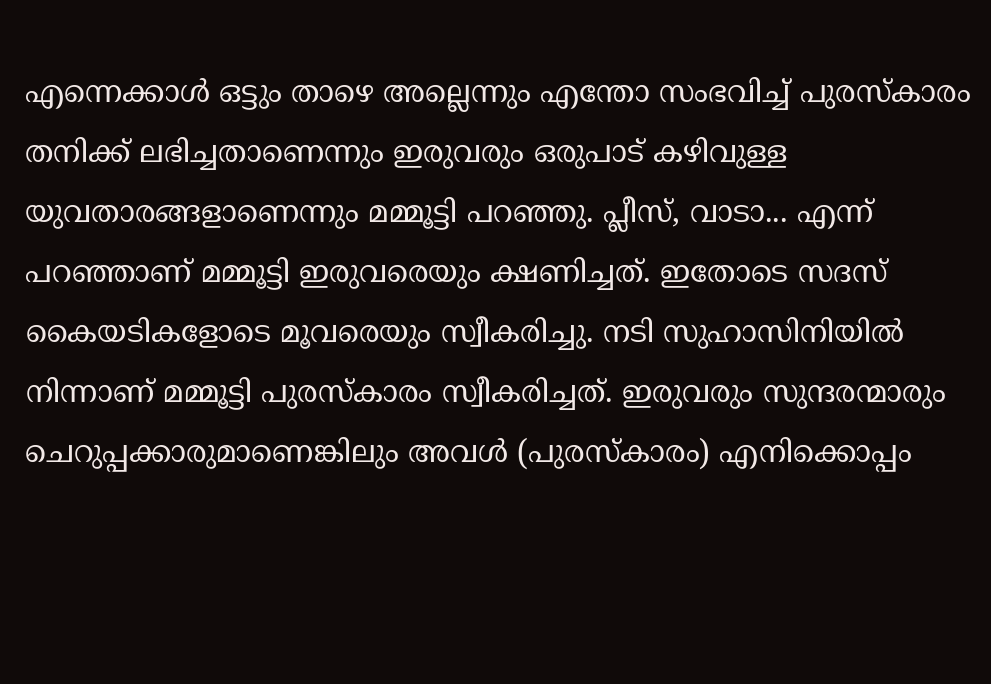എന്നെക്കാൾ ഒട്ടും താഴെ അല്ലെന്നും എന്തോ സംഭവിച്ച് പുരസ്കാരം തനിക്ക് ലഭിച്ചതാണെന്നും ഇരുവരും ഒരുപാട് കഴിവുള്ള യുവതാരങ്ങളാണെന്നും മമ്മൂട്ടി പറഞ്ഞു. പ്ലീസ്, വാടാ... എന്ന് പറഞ്ഞാണ് മമ്മൂട്ടി ഇരുവരെയും ക്ഷണിച്ചത്. ഇതോടെ സദസ് കൈയടികളോടെ മൂവരെയും സ്വീകരിച്ചു. നടി സുഹാസിനിയില്‍ നിന്നാണ് മമ്മൂട്ടി പുരസ്കാരം സ്വീകരിച്ചത്. ഇരുവരും സുന്ദരന്മാരും ചെറുപ്പക്കാരുമാണെങ്കിലും അവൾ (പുരസ്കാരം) എനിക്കൊപ്പം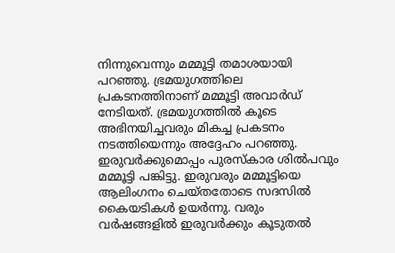നിന്നുവെന്നും മമ്മൂട്ടി തമാശയായി പറഞ്ഞു. ഭ്രമയുഗത്തിലെ പ്രകടനത്തിനാണ് മമ്മൂട്ടി അവാർഡ് നേടിയത്. ഭ്രമയുഗത്തിൽ കൂടെ അഭിനയിച്ചവരും മികച്ച പ്രകടനം നടത്തിയെന്നും അദ്ദേഹം പറഞ്ഞു. ഇരുവർക്കുമൊപ്പം പുരസ്കാര ശിൽപവും മമ്മൂട്ടി പങ്കിട്ടു. ഇരുവരും മമ്മൂട്ടിയെ ആലിംഗനം ചെയ്തതോടെ സദസിൽ കൈയടികൾ ഉയർന്നു. വരും വർഷങ്ങളിൽ ഇരുവർക്കും കൂടുതൽ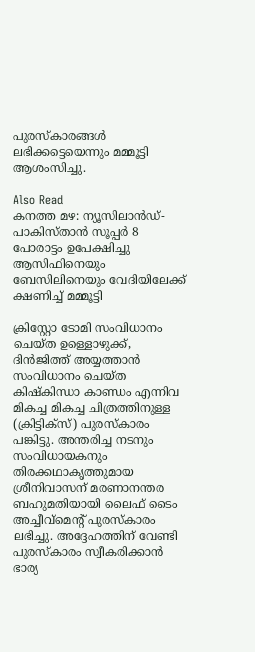പുരസ്കാരങ്ങൾ ലഭിക്കട്ടെയെന്നും മമ്മൂട്ടി ആശംസിച്ചു.

Also Read
കനത്ത മഴ: ന്യൂസിലാൻഡ്-പാകിസ്താൻ സൂപ്പർ 8 പോരാട്ടം ഉപേക്ഷിച്ചു
ആസിഫിനെയും ബേസിലിനെയും വേദിയിലേക്ക് ക്ഷണിച്ച് മമ്മൂട്ടി

ക്രിസ്റ്റോ ടോമി സംവിധാനം ചെയ്ത ഉള്ളൊഴുക്ക്, ദിന്‍ജിത്ത് അയ്യത്താന്‍ സംവിധാനം ചെയ്ത കിഷ്കിന്ധാ കാണ്ഡം എന്നിവ മികച്ച മികച്ച ചിത്രത്തിനുള്ള (ക്രിട്ടിക്സ്) പുരസ്കാരം പങ്കിട്ടു. അന്തരിച്ച നടനും സംവിധായകനും തിരക്കഥാകൃത്തുമായ ശ്രീനിവാസന് മരണാനന്തര ബഹുമതിയായി ലൈഫ് ടൈം അച്ചീവ്മെന്റ് പുരസ്കാരം ലഭിച്ചു. അദ്ദേഹത്തിന് വേണ്ടി പുരസ്കാരം സ്വീകരിക്കാന്‍ ഭാര്യ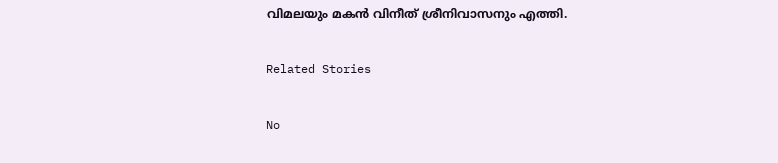വിമലയും മകൻ വിനീത് ശ്രീനിവാസനും എത്തി.

Related Stories

No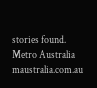stories found.
Metro Australia
maustralia.com.au